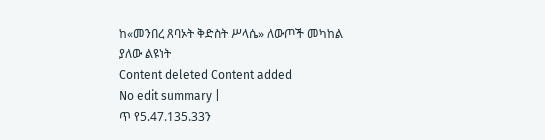ከ«መንበረ ጸባኦት ቅድስት ሥላሴ» ለውጦች መካከል ያለው ልዩነት
Content deleted Content added
No edit summary |
ጥ የ5.47.135.33ን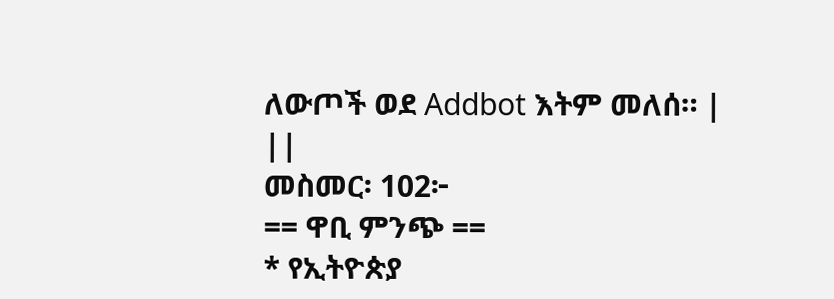ለውጦች ወደ Addbot እትም መለሰ። |
||
መስመር፡ 102፦
== ዋቢ ምንጭ ==
* የኢትዮጵያ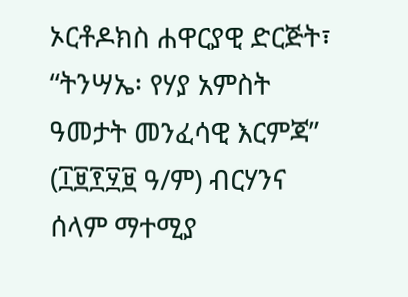ኦርቶዶክስ ሐዋርያዊ ድርጅት፣ “ትንሣኤ፡ የሃያ አምስት ዓመታት መንፈሳዊ እርምጃ” (፲፱፻፶፱ ዓ/ም) ብርሃንና ሰላም ማተሚያ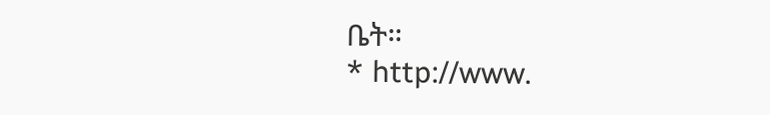ቤት።
* http://www.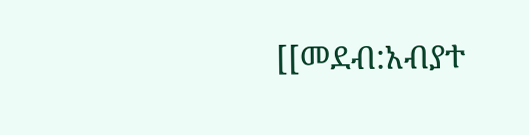[[መደብ:አብያተ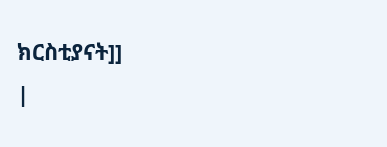ክርስቲያናት]]
|